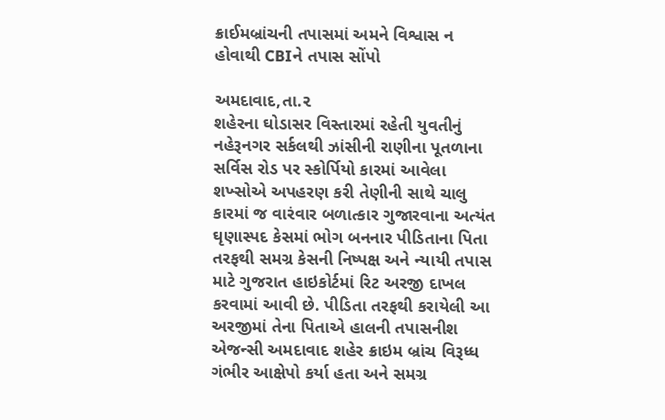ક્રાઈમબ્રાંચની તપાસમાં અમને વિશ્વાસ ન હોવાથી CBIને તપાસ સોંપો

અમદાવાદ,તા.૨
શહેરના ઘોડાસર વિસ્તારમાં રહેતી યુવતીનું નહેરૂનગર સર્કલથી ઝાંસીની રાણીના પૂતળાના સર્વિસ રોડ પર સ્કોર્પિયો કારમાં આવેલા શખ્સોએ અપહરણ કરી તેણીની સાથે ચાલુ કારમાં જ વારંવાર બળાત્કાર ગુજારવાના અત્યંત ઘૃણાસ્પદ કેસમાં ભોગ બનનાર પીડિતાના પિતા તરફથી સમગ્ર કેસની નિષ્પક્ષ અને ન્યાયી તપાસ માટે ગુજરાત હાઇકોર્ટમાં રિટ અરજી દાખલ કરવામાં આવી છે. પીડિતા તરફથી કરાયેલી આ અરજીમાં તેના પિતાએ હાલની તપાસનીશ એજન્સી અમદાવાદ શહેર ક્રાઇમ બ્રાંચ વિરૂધ્ધ ગંભીર આક્ષેપો કર્યા હતા અને સમગ્ર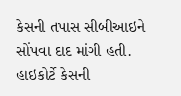કેસની તપાસ સીબીઆઇને સોંપવા દાદ માંગી હતી. હાઇકોર્ટે કેસની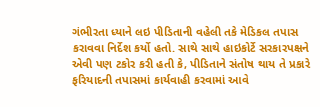ગંભીરતા ધ્યાને લઇ પીડિતાની વહેલી તકે મેડિકલ તપાસ કરાવવા નિર્દેશ કર્યો હતો. સાથે સાથે હાઇકોર્ટે સરકારપક્ષને એવી પણ ટકોર કરી હતી કે, પીડિતાને સંતોષ થાય તે પ્રકારે ફરિયાદની તપાસમાં કાર્યવાહી કરવામાં આવે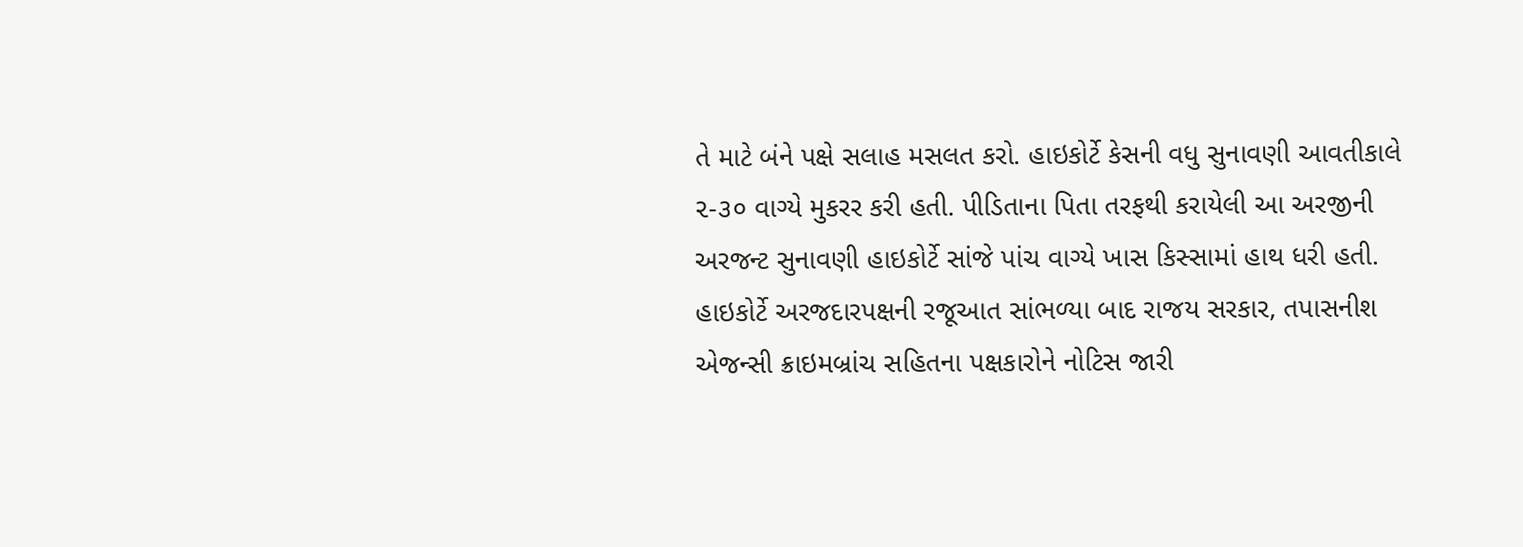તે માટે બંને પક્ષે સલાહ મસલત કરો. હાઇકોર્ટે કેસની વધુ સુનાવણી આવતીકાલે ૨-૩૦ વાગ્યે મુકરર કરી હતી. પીડિતાના પિતા તરફથી કરાયેલી આ અરજીની અરજન્ટ સુનાવણી હાઇકોર્ટે સાંજે પાંચ વાગ્યે ખાસ કિસ્સામાં હાથ ધરી હતી. હાઇકોર્ટે અરજદારપક્ષની રજૂઆત સાંભળ્યા બાદ રાજય સરકાર, તપાસનીશ એજન્સી ક્રાઇમબ્રાંચ સહિતના પક્ષકારોને નોટિસ જારી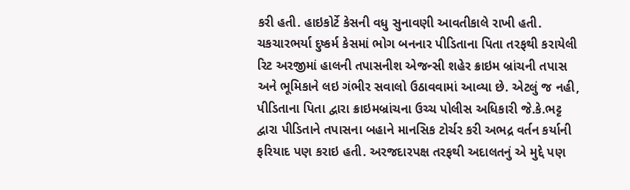કરી હતી. હાઇકોર્ટે કેસની વધુ સુનાવણી આવતીકાલે રાખી હતી. ચકચારભર્યા દુષ્કર્મ કેસમાં ભોગ બનનાર પીડિતાના પિતા તરફથી કરાયેલી રિટ અરજીમાં હાલની તપાસનીશ એજન્સી શહેર ક્રાઇમ બ્રાંચની તપાસ અને ભૂમિકાને લઇ ગંભીર સવાલો ઉઠાવવામાં આવ્યા છે. એટલું જ નહી, પીડિતાના પિતા દ્વારા ક્રાઇમબ્રાંચના ઉચ્ચ પોલીસ અધિકારી જે.કે.ભટ્ટ દ્વારા પીડિતાને તપાસના બહાને માનસિક ટોર્ચર કરી અભદ્ર વર્તન કર્યાની ફરિયાદ પણ કરાઇ હતી. અરજદારપક્ષ તરફથી અદાલતનું એ મુદ્દે પણ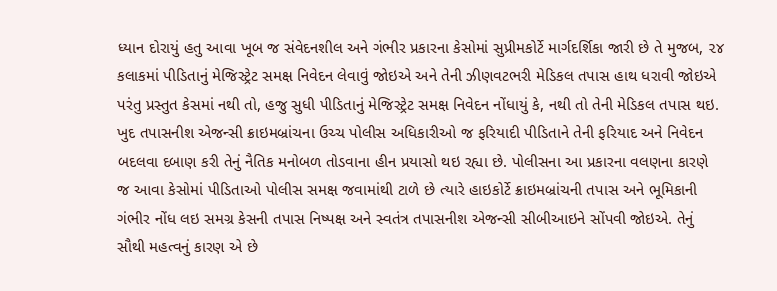ધ્યાન દોરાયું હતુ આવા ખૂબ જ સંવેદનશીલ અને ગંભીર પ્રકારના કેસોમાં સુપ્રીમકોર્ટે માર્ગદર્શિકા જારી છે તે મુજબ, ૨૪ કલાકમાં પીડિતાનું મેજિસ્ટ્રેટ સમક્ષ નિવેદન લેવાવું જોઇએ અને તેની ઝીણવટભરી મેડિકલ તપાસ હાથ ધરાવી જોઇએ પરંતુ પ્રસ્તુત કેસમાં નથી તો, હજુ સુધી પીડિતાનું મેજિસ્ટ્રેટ સમક્ષ નિવેદન નોંધાયું કે, નથી તો તેની મેડિકલ તપાસ થઇ. ખુદ તપાસનીશ એજન્સી ક્રાઇમબ્રાંચના ઉચ્ચ પોલીસ અધિકારીઓ જ ફરિયાદી પીડિતાને તેની ફરિયાદ અને નિવેદન બદલવા દબાણ કરી તેનું નૈતિક મનોબળ તોડવાના હીન પ્રયાસો થઇ રહ્યા છે. પોલીસના આ પ્રકારના વલણના કારણે જ આવા કેસોમાં પીડિતાઓ પોલીસ સમક્ષ જવામાંથી ટાળે છે ત્યારે હાઇકોર્ટે ક્રાઇમબ્રાંચની તપાસ અને ભૂમિકાની ગંભીર નોંધ લઇ સમગ્ર કેસની તપાસ નિષ્પક્ષ અને સ્વતંત્ર તપાસનીશ એજન્સી સીબીઆઇને સોંપવી જોઇએ. તેનું સૌથી મહત્વનું કારણ એ છે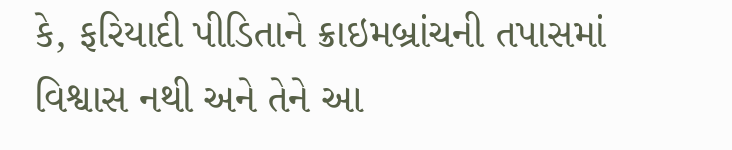કે, ફરિયાદી પીડિતાને ક્રાઇમબ્રાંચની તપાસમાં વિશ્વાસ નથી અને તેને આ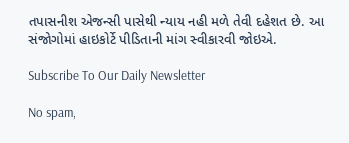તપાસનીશ એજન્સી પાસેથી ન્યાય નહી મળે તેવી દહેશત છે. આ સંજોગોમાં હાઇકોર્ટે પીડિતાની માંગ સ્વીકારવી જોઇએ.

Subscribe To Our Daily Newsletter

No spam,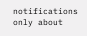notifications only about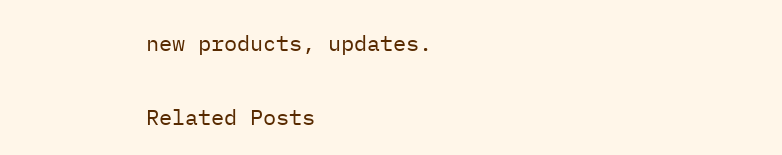new products, updates.

Related Posts